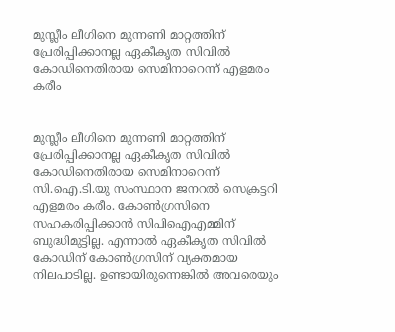മുസ്ലീം ലീഗിനെ മുന്നണി മാറ്റത്തിന് പ്രേരിപ്പിക്കാനല്ല ഏകീകൃത സിവില്‍ കോഡിനെതിരായ സെമിനാറെന്ന് എളമരം കരീം


മുസ്ലീം ലീഗിനെ മുന്നണി മാറ്റത്തിന് പ്രേരിപ്പിക്കാനല്ല ഏകീകൃത സിവില്‍ കോഡിനെതിരായ സെമിനാറെന്ന് സി.ഐ.ടി.യു സംസ്ഥാന ജനറല്‍ സെക്രട്ടറി എളമരം കരീം. കോണ്‍ഗ്രസിനെ സഹകരിപ്പിക്കാന്‍ സിപിഐഎമ്മിന് ബുദ്ധിമുട്ടില്ല. എന്നാല്‍ ഏകീകൃത സിവില്‍ കോഡിന് കോണ്‍ഗ്രസിന് വ്യക്തമായ നിലപാടില്ല. ഉണ്ടായിരുന്നെങ്കില്‍ അവരെയും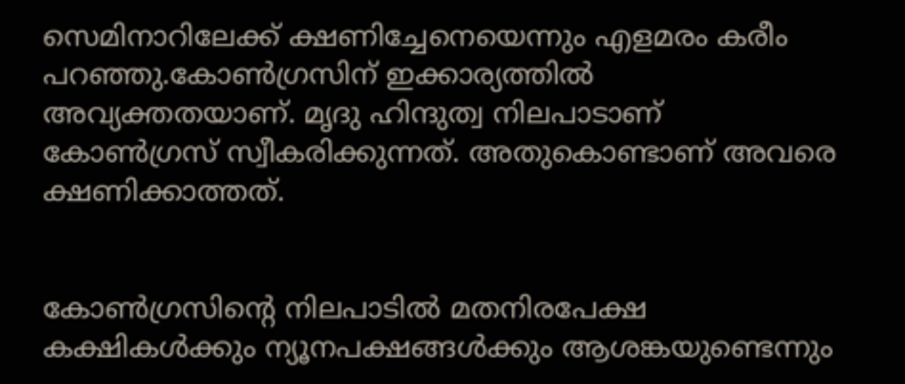സെമിനാറിലേക്ക് ക്ഷണിച്ചേനെയെന്നും എളമരം കരീം പറഞ്ഞു.കോണ്‍ഗ്രസിന് ഇക്കാര്യത്തില്‍ അവ്യക്തതയാണ്. മൃദു ഹിന്ദുത്വ നിലപാടാണ് കോണ്‍ഗ്രസ് സ്വീകരിക്കുന്നത്. അതുകൊണ്ടാണ് അവരെ ക്ഷണിക്കാത്തത്.


കോണ്‍ഗ്രസിന്റെ നിലപാടില്‍ മതനിരപേക്ഷ കക്ഷികള്‍ക്കും ന്യൂനപക്ഷങ്ങള്‍ക്കും ആശങ്കയുണ്ടെന്നും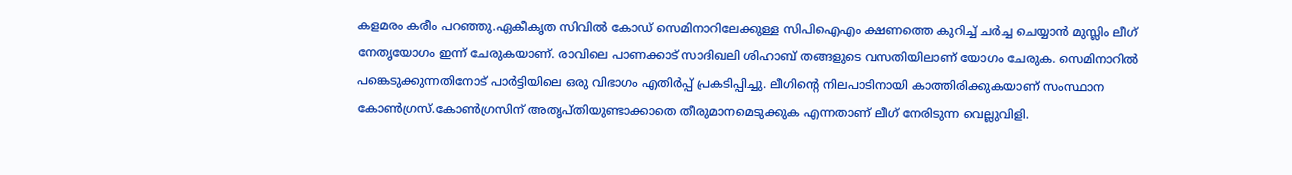കളമരം കരീം പറഞ്ഞു.ഏകീകൃത സിവില്‍ കോഡ് സെമിനാറിലേക്കുള്ള സിപിഐഎം ക്ഷണത്തെ കുറിച്ച് ചര്‍ച്ച ചെയ്യാന്‍ മുസ്ലിം ലീഗ് നേതൃയോഗം ഇന്ന് ചേരുകയാണ്. രാവിലെ പാണക്കാട് സാദിഖലി ശിഹാബ് തങ്ങളുടെ വസതിയിലാണ് യോഗം ചേരുക. സെമിനാറില്‍ പങ്കെടുക്കുന്നതിനോട് പാര്‍ട്ടിയിലെ ഒരു വിഭാഗം എതിര്‍പ്പ് പ്രകടിപ്പിച്ചു. ലീഗിന്റെ നിലപാടിനായി കാത്തിരിക്കുകയാണ് സംസ്ഥാന കോണ്‍ഗ്രസ്.കോണ്‍ഗ്രസിന് അതൃപ്തിയുണ്ടാക്കാതെ തീരുമാനമെടുക്കുക എന്നതാണ് ലീഗ് നേരിടുന്ന വെല്ലുവിളി.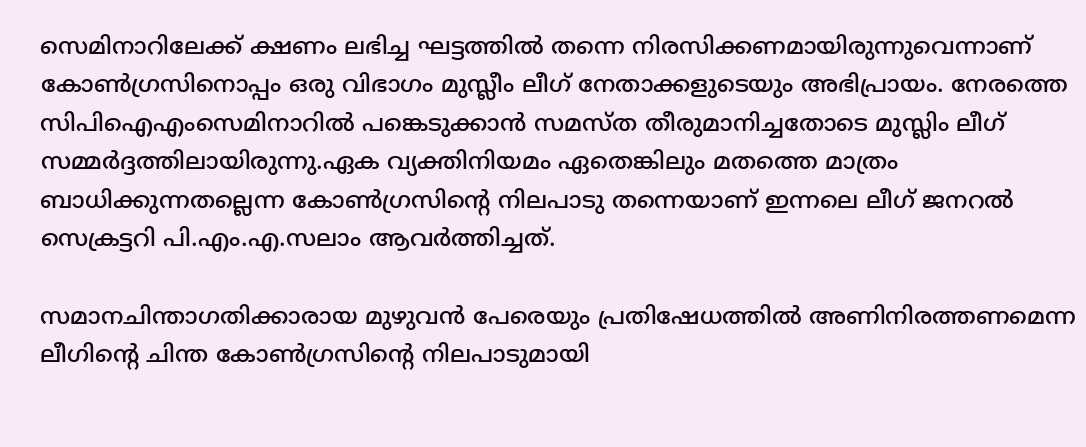സെമിനാറിലേക്ക് ക്ഷണം ലഭിച്ച ഘട്ടത്തില്‍ തന്നെ നിരസിക്കണമായിരുന്നുവെന്നാണ് കോണ്‍ഗ്രസിനൊപ്പം ഒരു വിഭാഗം മുസ്ലീം ലീഗ് നേതാക്കളുടെയും അഭിപ്രായം. നേരത്തെ സിപിഐഎംസെമിനാറില്‍ പങ്കെടുക്കാന്‍ സമസ്ത തീരുമാനിച്ചതോടെ മുസ്ലിം ലീഗ് സമ്മര്‍ദ്ദത്തിലായിരുന്നു.ഏക വ്യക്തിനിയമം ഏതെങ്കിലും മതത്തെ മാത്രം ബാധിക്കുന്നതല്ലെന്ന കോണ്‍ഗ്രസിന്റെ നിലപാടു തന്നെയാണ് ഇന്നലെ ലീഗ് ജനറല്‍ സെക്രട്ടറി പി.എം.എ.സലാം ആവര്‍ത്തിച്ചത്.

സമാനചിന്താഗതിക്കാരായ മുഴുവന്‍ പേരെയും പ്രതിഷേധത്തില്‍ അണിനിരത്തണമെന്ന ലീഗിന്റെ ചിന്ത കോണ്‍ഗ്രസിന്റെ നിലപാടുമായി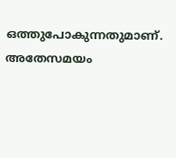ഒത്തുപോകുന്നതുമാണ്. അതേസമയം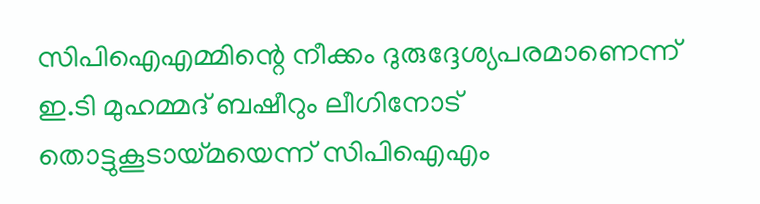സിപിഐഎമ്മിന്റെ നീക്കം ദുരുദ്ദേശ്യപരമാണെന്ന് ഇ.ടി മുഹമ്മദ് ബഷീറും ലീഗിനോട് തൊട്ടുകൂടായ്മയെന്ന് സിപിഐഎം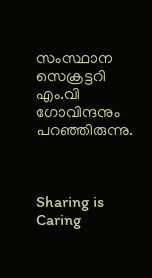സംസ്ഥാന സെക്രട്ടറി എം.വി ഗോവിന്ദനും പറഞ്ഞിരുന്നു.



Sharing is Caring